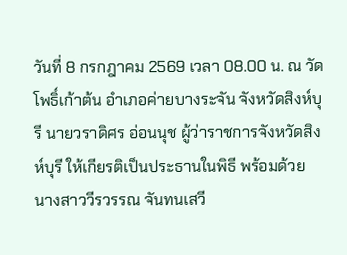วันที่ 8 กรกฎาคม 2569 เวลา 08.00 น. ณ วัดโพธิ์เก้าต้น อำเภอค่ายบางระจัน จังหวัดสิงห์บุรี นายวราดิศร อ่อนนุช ผู้ว่าราชการจังหวัดสิงห์บุรี ให้เกียรติเป็นประธานในพิธี พร้อมด้วย นางสาววีรวรรณ จันทนเสวี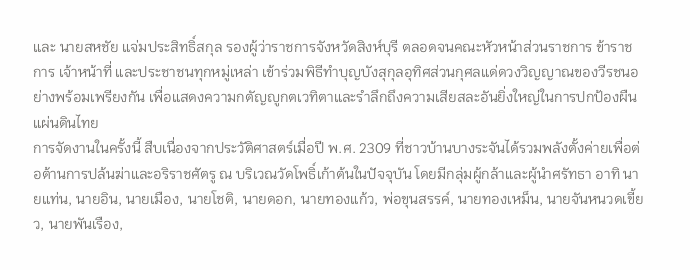และ นายสหชัย แจ่มประสิทธิ์สกุล รองผู้ว่าราชการจังหวัดสิงห์บุรี ตลอดจนคณะหัวหน้าส่วนราชการ ข้าราชการ เจ้าหน้าที่ และประชาชนทุกหมู่เหล่า เข้าร่วมพิธีทำบุญบังสุกุลอุทิศส่วนกุศลแด่ดวงวิญญาณของวีรชนอย่างพร้อมเพรียงกัน เพื่อแสดงความกตัญญูกตเวทิตาและรำลึกถึงความเสียสละอันยิ่งใหญ่ในการปกป้องผืนแผ่นดินไทย
การจัดงานในครั้งนี้ สืบเนื่องจากประวัติศาสตร์เมื่อปี พ.ศ. 2309 ที่ชาวบ้านบางระจันได้รวมพลังตั้งค่ายเพื่อต่อต้านการปล้นฆ่าและอริราชศัตรู ณ บริเวณวัดโพธิ์เก้าต้นในปัจจุบัน โดยมีกลุ่มผู้กล้าและผู้นำศรัทธา อาทิ นายแท่น, นายอิน, นายเมือง, นายโชติ, นายดอก, นายทองแก้ว, พ่อขุนสรรค์, นายทองเหม็น, นายจันหนวดเขี้ยว, นายพันเรือง,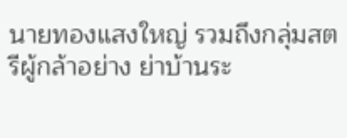นายทองแสงใหญ่ รวมถึงกลุ่มสตรีผู้กล้าอย่าง ย่าบ้านระ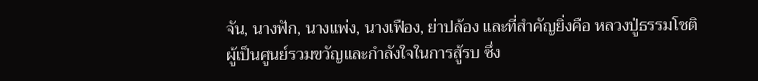จัน, นางฟัก, นางแพ่ง, นางเฟือง, ย่าปล้อง และที่สำคัญยิ่งคือ หลวงปู่ธรรมโชติ ผู้เป็นศูนย์รวมขวัญและกำลังใจในการสู้รบ ซึ่ง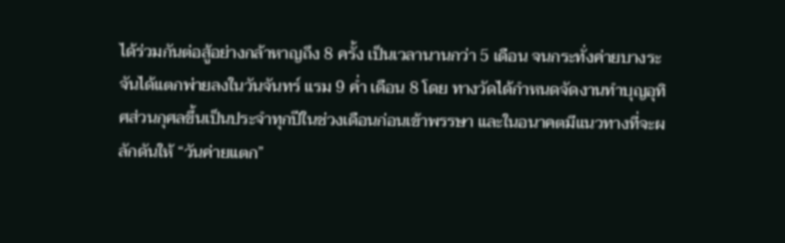ได้ร่วมกันต่อสู้อย่างกล้าหาญถึง 8 ครั้ง เป็นเวลานานกว่า 5 เดือน จนกระทั่งค่ายบางระจันได้แตกพ่ายลงในวันจันทร์ แรม 9 ค่ำ เดือน 8 โดย ทางวัดได้กำหนดจัดงานทำบุญอุทิศส่วนกุศลขึ้นเป็นประจำทุกปีในช่วงเดือนก่อนเข้าพรรษา และในอนาคตมีแนวทางที่จะผลักดันให้ “วันค่ายแตก”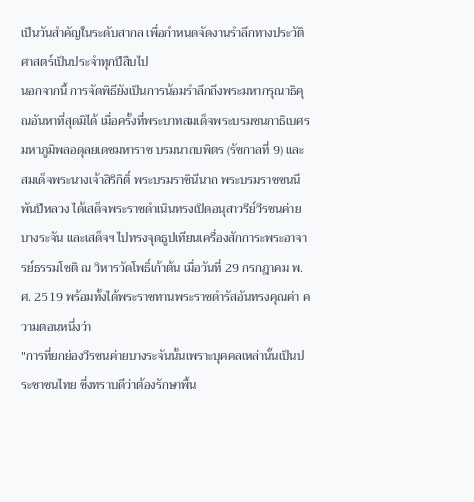เป็นวันสำคัญในระดับสากล เพื่อกำหนดจัดงานรำลึกทางประวัติศาสตร์เป็นประจำทุกปีสืบไป
นอกจากนี้ การจัดพิธียังเป็นการน้อมรำลึกถึงพระมหากรุณาธิคุณอันหาที่สุดมิได้ เมื่อครั้งที่พระบาทสมเด็จพระบรมชนกาธิเบศร มหาภูมิพลอดุลยเดชมหาราช บรมนาถบพิตร (รัชกาลที่ 9) และสมเด็จพระนางเจ้าสิริกิติ์ พระบรมราชินีนาถ พระบรมราชชนนีพันปีหลวง ได้เสด็จพระราชดำเนินทรงเปิดอนุสาวรีย์วีรชนค่ายบางระจัน และเสด็จฯ ไปทรงจุดธูปเทียนเครื่องสักการะพระอาจารย์ธรรมโชติ ณ วิหารวัดโพธิ์เก้าต้น เมื่อวันที่ 29 กรกฎาคม พ.ศ. 2519 พร้อมทั้งได้พระราชทานพระราชดำรัสอันทรงคุณค่า ความตอนหนึ่งว่า
"การที่ยกย่องวีรชนค่ายบางระจันนั้นเพราะบุคคลเหล่านั้นเป็นประชาชนไทย ซึ่งทราบดีว่าต้องรักษาพื้น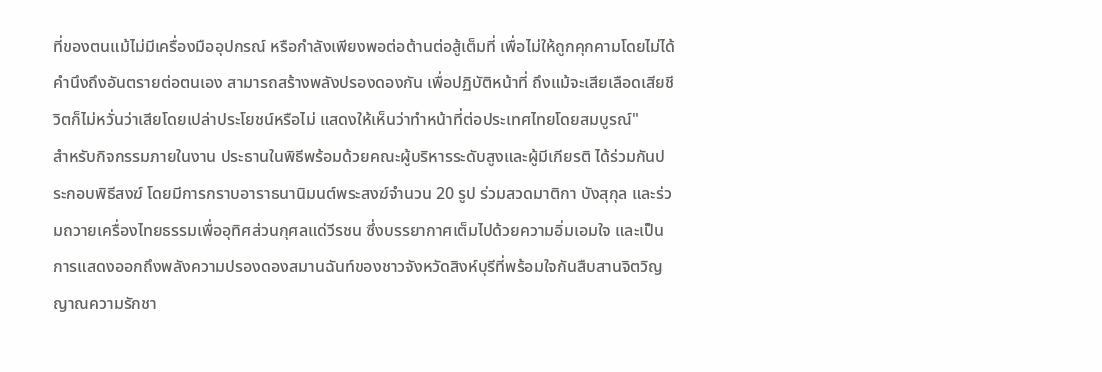ที่ของตนแม้ไม่มีเครื่องมืออุปกรณ์ หรือกำลังเพียงพอต่อต้านต่อสู้เต็มที่ เพื่อไม่ให้ถูกคุกคามโดยไม่ได้คำนึงถึงอันตรายต่อตนเอง สามารถสร้างพลังปรองดองกัน เพื่อปฏิบัติหน้าที่ ถึงแม้จะเสียเลือดเสียชีวิตก็ไม่หวั่นว่าเสียโดยเปล่าประโยชน์หรือไม่ แสดงให้เห็นว่าทำหน้าที่ต่อประเทศไทยโดยสมบูรณ์"
สำหรับกิจกรรมภายในงาน ประธานในพิธีพร้อมด้วยคณะผู้บริหารระดับสูงและผู้มีเกียรติ ได้ร่วมกันประกอบพิธีสงฆ์ โดยมีการกราบอาราธนานิมนต์พระสงฆ์จำนวน 20 รูป ร่วมสวดมาติกา บังสุกุล และร่วมถวายเครื่องไทยธรรมเพื่ออุทิศส่วนกุศลแด่วีรชน ซึ่งบรรยากาศเต็มไปด้วยความอิ่มเอมใจ และเป็นการแสดงออกถึงพลังความปรองดองสมานฉันท์ของชาวจังหวัดสิงห์บุรีที่พร้อมใจกันสืบสานจิตวิญญาณความรักชา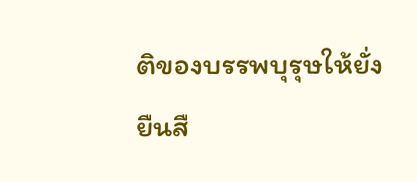ติของบรรพบุรุษให้ยั่งยืนสื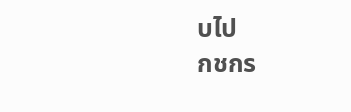บไป
กชกร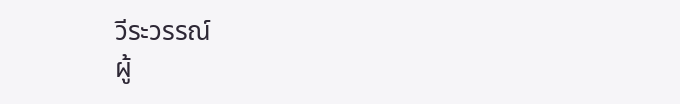วีระวรรณ์
ผู้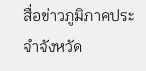สื่อข่าวภูมิภาคประจำจังหวัด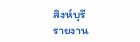สิงห์บุรี
รายงาน